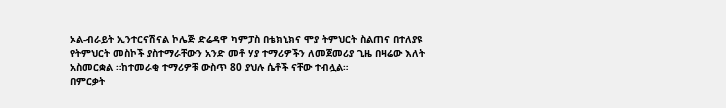ኦል-ብራይት ኢንተርናሽናል ኮሌጅ ድሬዳዋ ካምፓስ በቴክኒክና ሞያ ትምህርት ስልጠና በተለያዩ የትምህርት መስኮች ያስተማራቸውን አንድ መቶ ሃያ ተማሪዎችን ለመጀመሪያ ጊዜ በዛሬው እለት አስመርቋል ።ከተመራቂ ተማሪዎቹ ውስጥ 80 ያህሉ ሴቶች ናቸው ተብሏል።
በምርቃት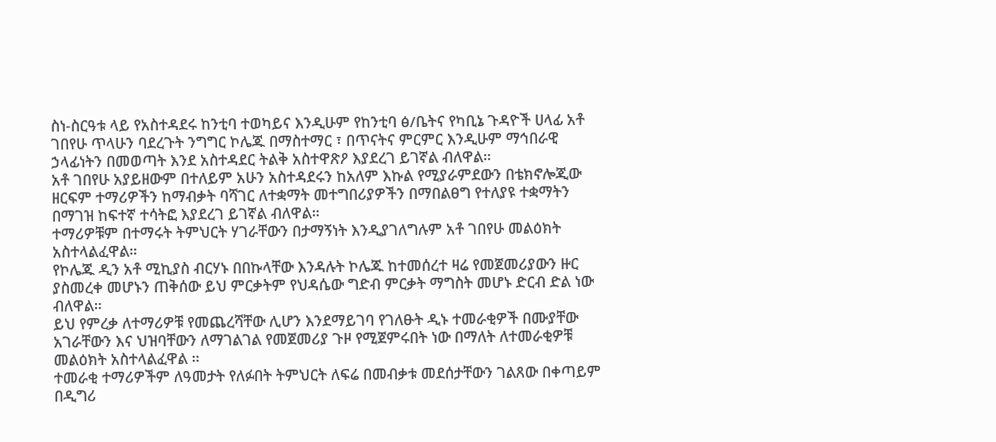ስነ-ስርዓቱ ላይ የአስተዳደሩ ከንቲባ ተወካይና እንዲሁም የከንቲባ ፅ/ቤትና የካቢኔ ጉዳዮች ሀላፊ አቶ ገበየሁ ጥላሁን ባደረጉት ንግግር ኮሌጁ በማስተማር ፣ በጥናትና ምርምር እንዲሁም ማኅበራዊ ኃላፊነትን በመወጣት እንደ አስተዳደር ትልቅ አስተዋጽዖ እያደረገ ይገኛል ብለዋል።
አቶ ገበየሁ አያይዘውም በተለይም አሁን አስተዳደሩን ከአለም እኩል የሚያራምደውን በቴክኖሎጂው ዘርፍም ተማሪዎችን ከማብቃት ባሻገር ለተቋማት መተግበሪያዎችን በማበልፀግ የተለያዩ ተቋማትን በማገዝ ከፍተኛ ተሳትፎ እያደረገ ይገኛል ብለዋል።
ተማሪዎቹም በተማሩት ትምህርት ሃገራቸውን በታማኝነት እንዲያገለግሉም አቶ ገበየሁ መልዕክት አስተላልፈዋል።
የኮሌጁ ዲን አቶ ሚኪያስ ብርሃኑ በበኩላቸው እንዳሉት ኮሌጁ ከተመሰረተ ዛሬ የመጀመሪያውን ዙር ያስመረቀ መሆኑን ጠቅሰው ይህ ምርቃትም የህዳሴው ግድብ ምርቃት ማግስት መሆኑ ድርብ ድል ነው ብለዋል።
ይህ የምረቃ ለተማሪዎቹ የመጨረሻቸው ሊሆን እንደማይገባ የገለፁት ዲኑ ተመራቂዎች በሙያቸው አገራቸውን እና ህዝባቸውን ለማገልገል የመጀመሪያ ጉዞ የሚጀምሩበት ነው በማለት ለተመራቂዎቹ መልዕክት አስተላልፈዋል ።
ተመራቂ ተማሪዎችም ለዓመታት የለፉበት ትምህርት ለፍሬ በመብቃቱ መደሰታቸውን ገልጸው በቀጣይም በዲግሪ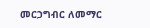መርኃግብር ለመማር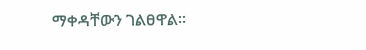ማቀዳቸውን ገልፀዋል።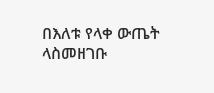በእለቱ የላቀ ውጤት ላስመዘገቡ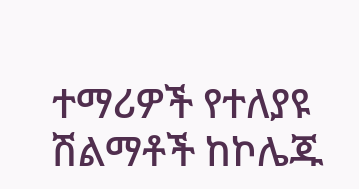ተማሪዎች የተለያዩ ሽልማቶች ከኮሌጁ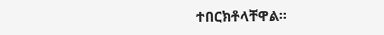ተበርክቶላቸዋል።